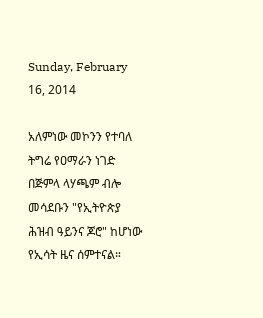Sunday, February 16, 2014

አለምነው መኮንን የተባለ ትግሬ የዐማራን ነገድ በጅምላ ላሃጫም ብሎ መሳደቡን "የኢትዮጵያ ሕዝብ ዓይንና ጆሮ" ከሆነው የኢሳት ዜና ሰምተናል።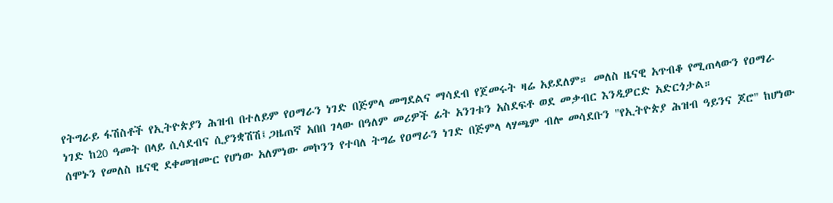የትግራይ ፋሽስቶች የኢትዮጵያን ሕዝብ በተለይም የዐማራን ነገድ በጅምላ መግደልና ማሳደብ የጀመሩት ዛሬ አይደለም። መለስ ዜናዊ አጥብቆ የሚጠላውን የዐማራ ነገድ ከ20 ዓመት በላይ ሲሳደብና ሲያንቋሽሽ፤ጋዜጠኛ አበበ ገላው በዓለም መሪዎች ፊት አንገቱን አስደፍቶ ወደ መቃብር እንዲዎርድ አድርጎታል።
ሰሞኑን የመለስ ዜናዊ ደቀመዝሙር የሆነው አለምነው መኮንን የተባለ ትግሬ የዐማራን ነገድ በጅምላ ላሃጫም ብሎ መሳደቡን "የኢትዮጵያ ሕዝብ ዓይንና ጆሮ" ከሆነው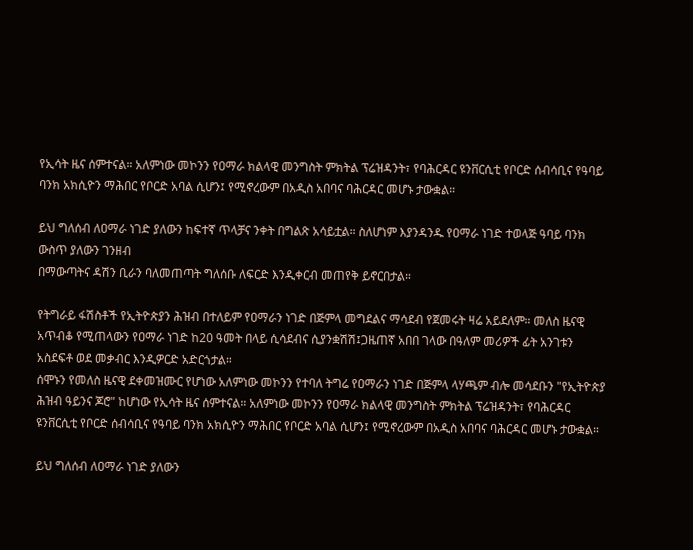የኢሳት ዜና ሰምተናል። አለምነው መኮንን የዐማራ ክልላዊ መንግስት ምክትል ፕሬዝዳንት፣ የባሕርዳር ዩንቨርሲቲ የቦርድ ሰብሳቢና የዓባይ ባንክ አክሲዮን ማሕበር የቦርድ አባል ሲሆን፤ የሚኖረውም በአዲስ አበባና ባሕርዳር መሆኑ ታውቋል።

ይህ ግለሰብ ለዐማራ ነገድ ያለውን ከፍተኛ ጥላቻና ንቀት በግልጽ አሳይቷል። ስለሆነም እያንዳንዱ የዐማራ ነገድ ተወላጅ ዓባይ ባንክ ውስጥ ያለውን ገንዘብ
በማውጣትና ዳሽን ቢራን ባለመጠጣት ግለሰቡ ለፍርድ እንዲቀርብ መጠየቅ ይኖርበታል።

የትግራይ ፋሽስቶች የኢትዮጵያን ሕዝብ በተለይም የዐማራን ነገድ በጅምላ መግደልና ማሳደብ የጀመሩት ዛሬ አይደለም። መለስ ዜናዊ አጥብቆ የሚጠላውን የዐማራ ነገድ ከ20 ዓመት በላይ ሲሳደብና ሲያንቋሽሽ፤ጋዜጠኛ አበበ ገላው በዓለም መሪዎች ፊት አንገቱን አስደፍቶ ወደ መቃብር እንዲዎርድ አድርጎታል።
ሰሞኑን የመለስ ዜናዊ ደቀመዝሙር የሆነው አለምነው መኮንን የተባለ ትግሬ የዐማራን ነገድ በጅምላ ላሃጫም ብሎ መሳደቡን "የኢትዮጵያ ሕዝብ ዓይንና ጆሮ" ከሆነው የኢሳት ዜና ሰምተናል። አለምነው መኮንን የዐማራ ክልላዊ መንግስት ምክትል ፕሬዝዳንት፣ የባሕርዳር ዩንቨርሲቲ የቦርድ ሰብሳቢና የዓባይ ባንክ አክሲዮን ማሕበር የቦርድ አባል ሲሆን፤ የሚኖረውም በአዲስ አበባና ባሕርዳር መሆኑ ታውቋል።

ይህ ግለሰብ ለዐማራ ነገድ ያለውን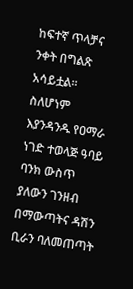ከፍተኛ ጥላቻና ንቀት በግልጽ አሳይቷል። ስለሆነም እያንዳንዱ የዐማራ ነገድ ተወላጅ ዓባይ ባንክ ውስጥ ያለውን ገንዘብ በማውጣትና ዳሽን ቢራን ባለመጠጣት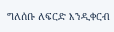ግለሰቡ ለፍርድ እንዲቀርብ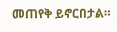መጠየቅ ይኖርበታል።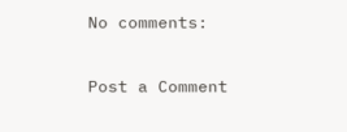No comments:

Post a Comment